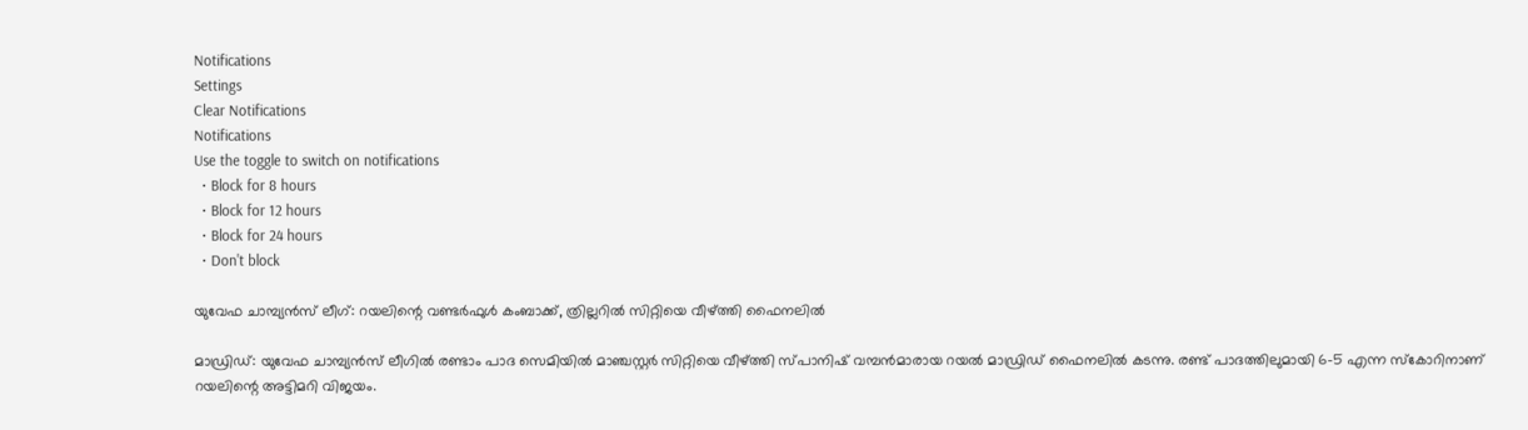Notifications
Settings
Clear Notifications
Notifications
Use the toggle to switch on notifications
  • Block for 8 hours
  • Block for 12 hours
  • Block for 24 hours
  • Don't block

യുവേഫ ചാമ്പ്യന്‍സ് ലീഗ്: റയലിന്റെ വണ്ടര്‍ഫുള്‍ കംബാക്ക്, ത്രില്ലറില്‍ സിറ്റിയെ വീഴ്ത്തി ഫൈനലില്‍

മാഡ്രിഡ്: യുവേഫ ചാമ്പ്യന്‍സ് ലീഗില്‍ രണ്ടാം പാദ സെമിയില്‍ മാഞ്ചസ്റ്റര്‍ സിറ്റിയെ വീഴ്ത്തി സ്പാനിഷ് വമ്പന്‍മാരായ റയല്‍ മാഡ്രിഡ് ഫൈനലില്‍ കടന്നു. രണ്ട് പാദത്തിലുമായി 6-5 എന്ന സ്‌കോറിനാണ് റയലിന്റെ അട്ടിമറി വിജയം.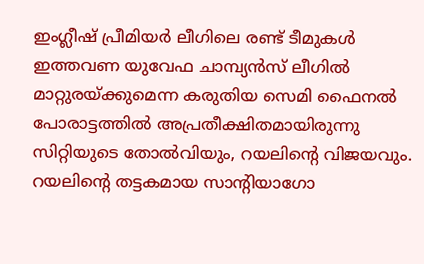ഇംഗ്ലീഷ് പ്രീമിയര്‍ ലീഗിലെ രണ്ട് ടീമുകള്‍ ഇത്തവണ യുവേഫ ചാമ്പ്യന്‍സ് ലീഗില്‍ മാറ്റുരയ്ക്കുമെന്ന കരുതിയ സെമി ഫൈനല്‍ പോരാട്ടത്തില്‍ അപ്രതീക്ഷിതമായിരുന്നു സിറ്റിയുടെ തോല്‍വിയും, റയലിന്റെ വിജയവും. റയലിന്റെ തട്ടകമായ സാന്റിയാഗോ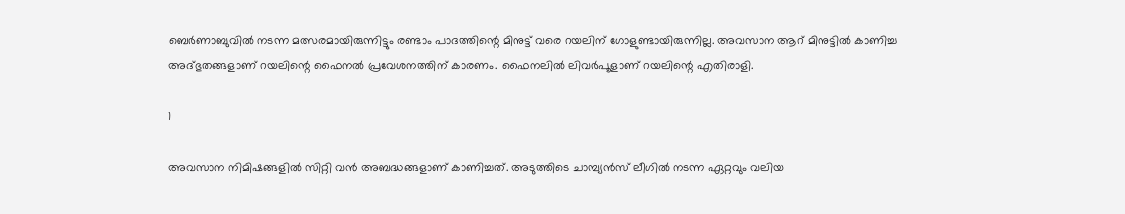ബെര്‍ണാബുവില്‍ നടന്ന മത്സരമായിരുന്നിട്ടും രണ്ടാം പാദത്തിന്റെ മിനുട്ട് വരെ റയലിന് ഗോളുണ്ടായിരുന്നില്ല. അവസാന ആറ് മിനുട്ടില്‍ കാണിച്ച അദ്ഭുതങ്ങളാണ് റയലിന്റെ ഫൈനല്‍ പ്രവേശനത്തിന് കാരണം. ഫൈനലില്‍ ലിവര്‍പൂളാണ് റയലിന്റെ എതിരാളി.

1

അവസാന നിമിഷങ്ങളില്‍ സിറ്റി വന്‍ അബദ്ധങ്ങളാണ് കാണിച്ചത്. അടുത്തിടെ ചാമ്പ്യന്‍സ് ലീഗില്‍ നടന്ന ഏറ്റവും വലിയ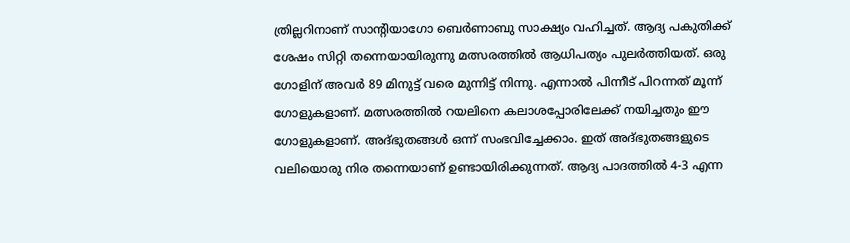ത്രില്ലറിനാണ് സാന്റിയാഗോ ബെര്‍ണാബു സാക്ഷ്യം വഹിച്ചത്. ആദ്യ പകുതിക്ക് ശേഷം സിറ്റി തന്നെയായിരുന്നു മത്സരത്തില്‍ ആധിപത്യം പുലര്‍ത്തിയത്. ഒരു ഗോളിന് അവര്‍ 89 മിനുട്ട് വരെ മുന്നിട്ട് നിന്നു. എന്നാല്‍ പിന്നീട് പിറന്നത് മൂന്ന് ഗോളുകളാണ്. മത്സരത്തില്‍ റയലിനെ കലാശപ്പോരിലേക്ക് നയിച്ചതും ഈ ഗോളുകളാണ്. അദ്ഭുതങ്ങള്‍ ഒന്ന് സംഭവിച്ചേക്കാം. ഇത് അദ്ഭുതങ്ങളുടെ വലിയൊരു നിര തന്നെയാണ് ഉണ്ടായിരിക്കുന്നത്. ആദ്യ പാദത്തില്‍ 4-3 എന്ന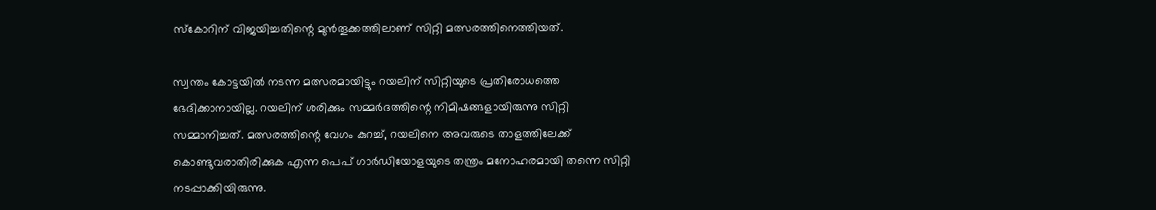സ്‌കോറിന് വിജയിച്ചതിന്റെ മുന്‍തൂക്കത്തിലാണ് സിറ്റി മത്സരത്തിനെത്തിയത്.

സ്വന്തം കോട്ടയില്‍ നടന്ന മത്സരമായിട്ടും റയലിന് സിറ്റിയുടെ പ്രതിരോധത്തെ ഭേദിക്കാനായില്ല. റയലിന് ശരിക്കും സമ്മര്‍ദത്തിന്റെ നിമിഷങ്ങളായിരുന്നു സിറ്റി സമ്മാനിച്ചത്. മത്സരത്തിന്റെ വേഗം കുറച്ച്, റയലിനെ അവരുടെ താളത്തിലേക്ക് കൊണ്ടുവരാതിരിക്കുക എന്ന പെപ് ഗാര്‍ഡിയോളയുടെ തന്ത്രം മനോഹരമായി തന്നെ സിറ്റി നടപ്പാക്കിയിരുന്നു.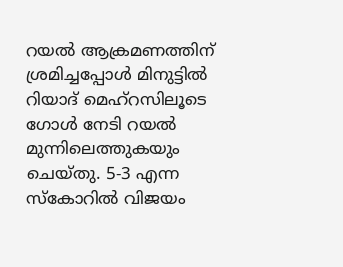റയല്‍ ആക്രമണത്തിന് ശ്രമിച്ചപ്പോള്‍ മിനുട്ടില്‍ റിയാദ് മെഹ്‌റസിലൂടെ ഗോള്‍ നേടി റയല്‍ മുന്നിലെത്തുകയും ചെയ്തു. 5-3 എന്ന സ്‌കോറില്‍ വിജയം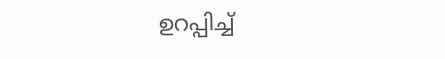ഉറപ്പിച്ച്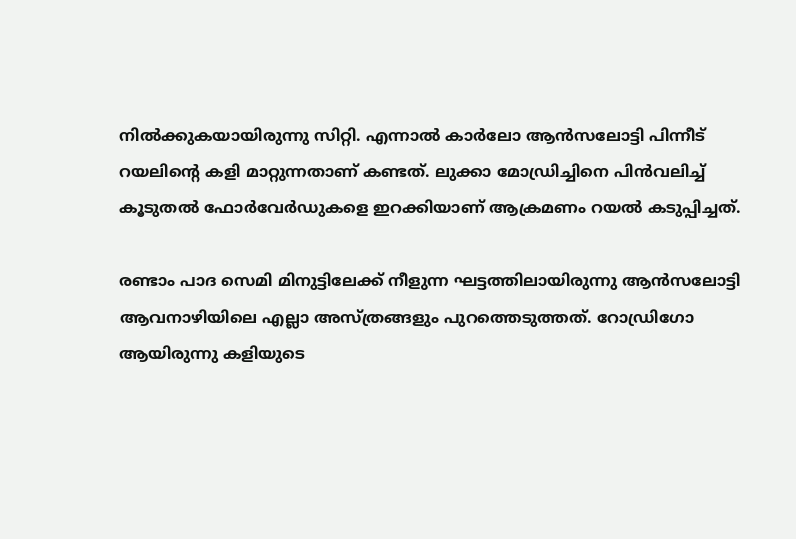നില്‍ക്കുകയായിരുന്നു സിറ്റി. എന്നാല്‍ കാര്‍ലോ ആന്‍സലോട്ടി പിന്നീട് റയലിന്റെ കളി മാറ്റുന്നതാണ് കണ്ടത്. ലുക്കാ മോഡ്രിച്ചിനെ പിന്‍വലിച്ച് കൂടുതല്‍ ഫോര്‍വേര്‍ഡുകളെ ഇറക്കിയാണ് ആക്രമണം റയല്‍ കടുപ്പിച്ചത്.

രണ്ടാം പാദ സെമി മിനുട്ടിലേക്ക് നീളുന്ന ഘട്ടത്തിലായിരുന്നു ആന്‍സലോട്ടി ആവനാഴിയിലെ എല്ലാ അസ്ത്രങ്ങളും പുറത്തെടുത്തത്. റോഡ്രിഗോ ആയിരുന്നു കളിയുടെ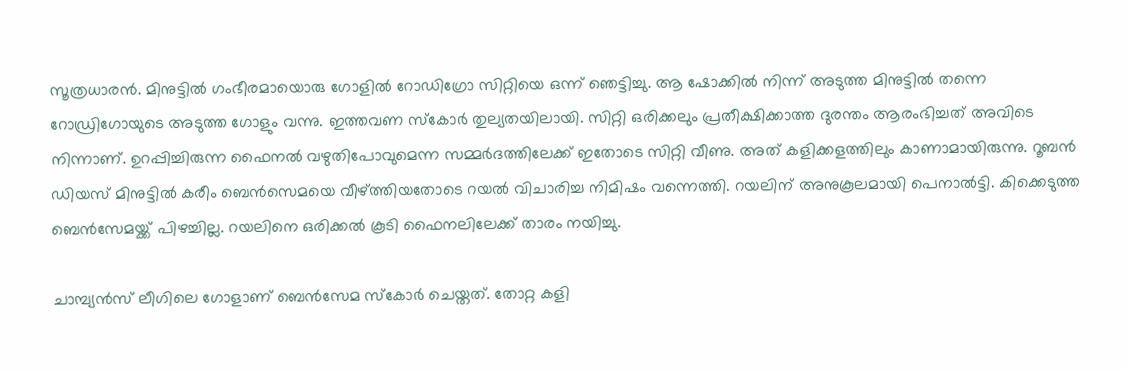സൂത്രധാരന്‍. മിനുട്ടില്‍ ഗംഭീരമായൊരു ഗോളില്‍ റോഡിഗ്രോ സിറ്റിയെ ഒന്ന് ഞെട്ടിച്ചു. ആ ഷോക്കില്‍ നിന്ന് അടുത്ത മിനുട്ടില്‍ തന്നെ റോഡ്രിഗോയുടെ അടുത്ത ഗോളും വന്നു. ഇത്തവണ സ്‌കോര്‍ തുല്യതയിലായി. സിറ്റി ഒരിക്കലും പ്രതീക്ഷിക്കാത്ത ദുരന്തം ആരംഭിച്ചത് അവിടെ നിന്നാണ്. ഉറപ്പിച്ചിരുന്ന ഫൈനല്‍ വഴുതിപോവുമെന്ന സമ്മര്‍ദത്തിലേക്ക് ഇതോടെ സിറ്റി വീണു. അത് കളിക്കളത്തിലും കാണാമായിരുന്നു. റൂബന്‍ ഡിയസ് മിനുട്ടില്‍ കരീം ബെന്‍സെമയെ വീഴ്ത്തിയതോടെ റയല്‍ വിചാരിച്ച നിമിഷം വന്നെത്തി. റയലിന് അനുകൂലമായി പെനാല്‍ട്ടി. കിക്കെടുത്ത ബെന്‍സേമയ്ക്ക് പിഴച്ചില്ല. റയലിനെ ഒരിക്കല്‍ കൂടി ഫൈനലിലേക്ക് താരം നയിച്ചു.

ചാമ്പ്യന്‍സ് ലീഗിലെ ഗോളാണ് ബെന്‍സേമ സ്‌കോര്‍ ചെയ്തത്. തോറ്റ കളി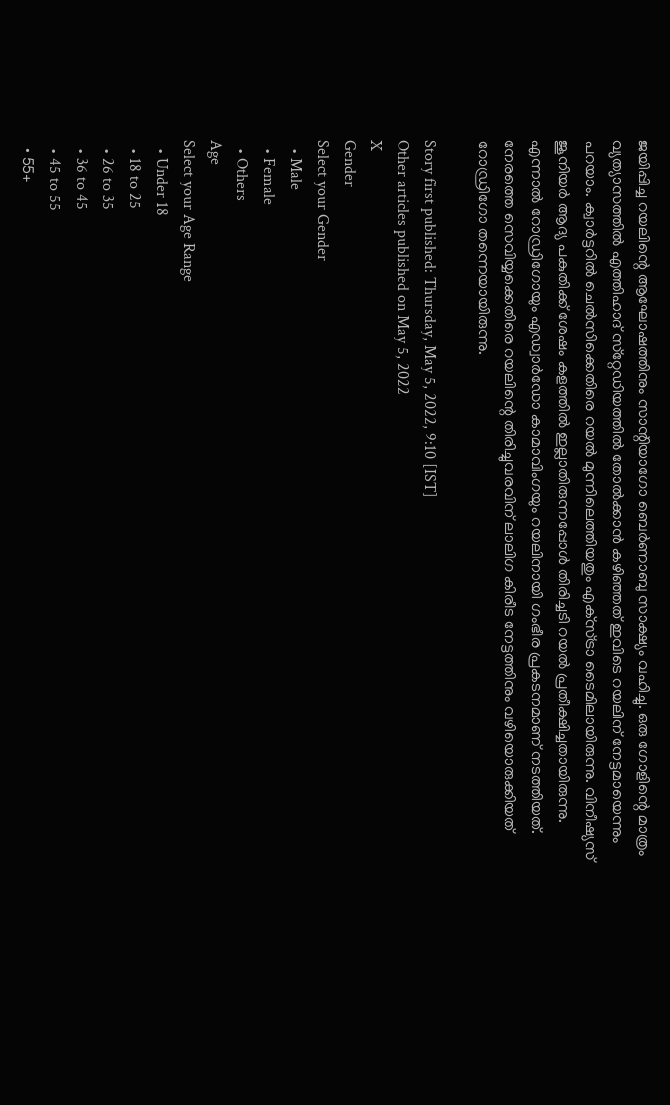ജയിപ്പിച്ച റയലിന്റെ ആഘോഷത്തിനും സാന്റിയാഗോ ബെര്‍ണാബു സാക്ഷ്യം വഹിച്ചു. ഒരു ഗോളിന്റെ മാത്രം വ്യത്യാസത്തില്‍ എത്തിഹാദ് സ്‌റ്റേഡിയത്തില്‍ തോല്‍ക്കാന്‍ കഴിഞ്ഞത് ഇവിടെ റയലിന് നേട്ടമായെന്നും പറയാം. ക്വാര്‍ട്ടറില്‍ ചെല്‍സിക്കെതിരെ റയല്‍ മുന്നിലെത്തിയതും എക്‌സ്ട്രാ ടൈമിലായിരുന്നു. വിനീഷ്യസ് ജൂനിയര്‍ ആദ്യ പകുതിക്ക് ശേഷം കളത്തില്‍ ഇല്ലാതിരുന്നപ്പോള്‍ തിരിച്ചടി റയല്‍ പ്രതീക്ഷിച്ചതായിരുന്നു. എന്നാല്‍ റോഡ്രിഗോയും എഡ്വാര്‍ഡോ കാമാവിംഗയും റയലിനായി ഗംഭീര പ്രകടനമാണ് നടത്തിയത്. നേരത്തെ സെവിയ്യക്കെതിരെ റയലിന്റെ തിരിച്ചുവരവിന് ലാലിഗ കിരീട നേട്ടത്തിനും വഴിയൊരുക്കിയത് റോഡ്രിഗോ തന്നെയായിരുന്നു.

Story first published: Thursday, May 5, 2022, 9:10 [IST]
Other articles published on May 5, 2022
X
Gender
Select your Gender
  • Male
  • Female
  • Others
Age
Select your Age Range
  • Under 18
  • 18 to 25
  • 26 to 35
  • 36 to 45
  • 45 to 55
  • 55+